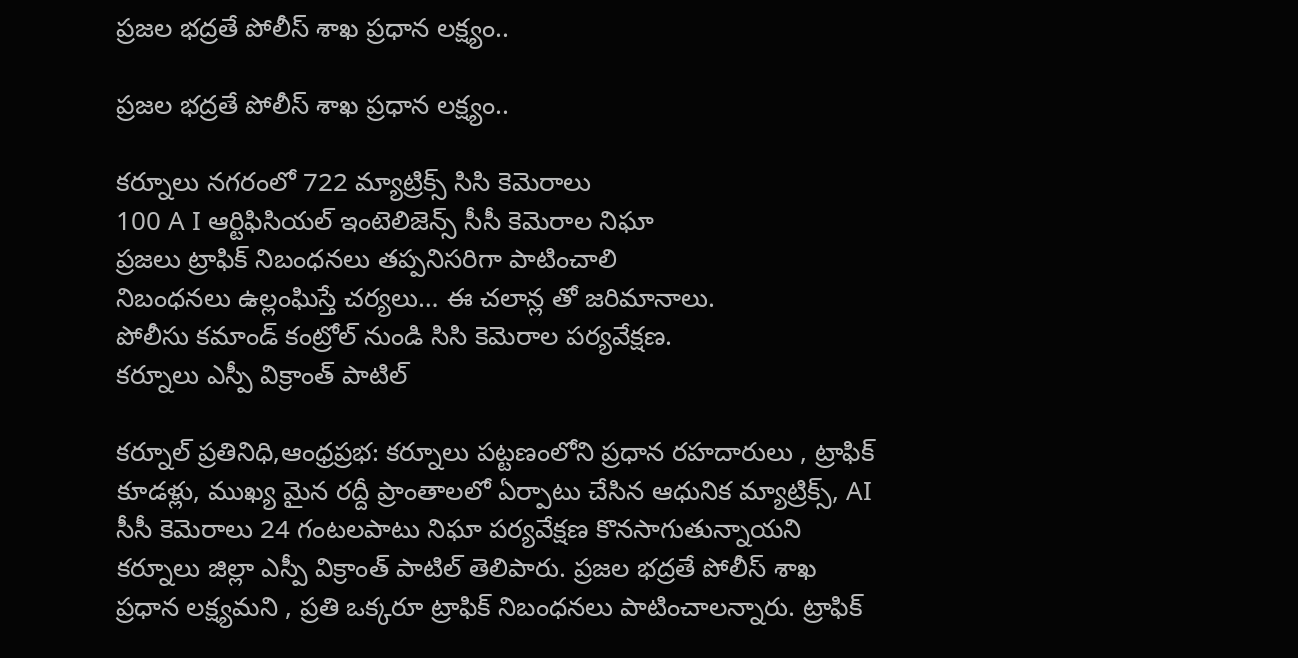ప్రజల భద్రతే పోలీస్ శాఖ ప్రధాన లక్ష్యం..

ప్రజల భద్రతే పోలీస్ శాఖ ప్రధాన లక్ష్యం..

కర్నూలు నగరంలో 722 మ్యాట్రిక్స్ సిసి కెమెరాలు
100 A I ఆర్టిఫిసియల్ ఇంటెలిజెన్స్ సీసీ కెమెరాల నిఘా
ప్రజలు ట్రాఫిక్ నిబంధనలు తప్పనిసరిగా పాటించాలి
నిబంధనలు ఉల్లంఘిస్తే చర్యలు… ఈ చలాన్ల తో జరిమానాలు.
పోలీసు కమాండ్ కంట్రోల్ నుండి సిసి కెమెరాల పర్యవేక్షణ.
కర్నూలు ఎస్పీ విక్రాంత్ పాటిల్

కర్నూల్ ప్రతినిధి,ఆంధ్రప్రభ: కర్నూలు పట్టణంలోని ప్రధాన రహదారులు , ట్రాఫిక్ కూడళ్లు, ముఖ్య మైన రద్దీ ప్రాంతాలలో ఏర్పాటు చేసిన ఆధునిక మ్యాట్రిక్స్, AI సీసీ కెమెరాలు 24 గంటలపాటు నిఘా పర్యవేక్షణ కొనసాగుతున్నాయని కర్నూలు జిల్లా ఎస్పీ విక్రాంత్ పాటిల్ తెలిపారు. ప్రజల భద్రతే పోలీస్ శాఖ ప్రధాన లక్ష్యమని , ప్రతి ఒక్కరూ ట్రాఫిక్ నిబంధనలు పాటించాలన్నారు. ట్రాఫిక్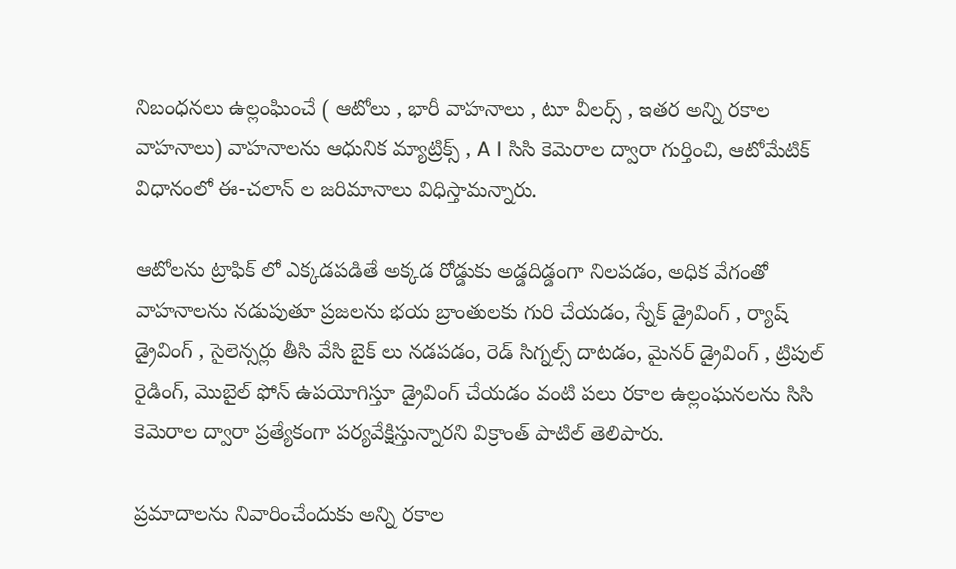నిబంధనలు ఉల్లంఘించే ( ఆటోలు , భారీ వాహనాలు , టూ వీలర్స్ , ఇతర అన్ని రకాల వాహనాలు) వాహనాలను ఆధునిక మ్యాట్రిక్స్ , A I సిసి కెమెరాల ద్వారా గుర్తించి, ఆటోమేటిక్ విధానంలో ఈ-చలాన్ ల జరిమానాలు విధిస్తామన్నారు.

ఆటోలను ట్రాఫిక్ లో ఎక్కడపడితే అక్కడ రోడ్డుకు అడ్డదిడ్డంగా నిలపడం, అధిక వేగంతో వాహనాలను నడుపుతూ ప్రజలను భయ బ్రాంతులకు గురి చేయడం, స్నేక్ డ్రైవింగ్ , ర్యాష్ డ్రైవింగ్ , సైలెన్సర్లు తీసి వేసి బైక్ లు నడపడం, రెడ్ సిగ్నల్స్ దాటడం, మైనర్‌ డ్రైవింగ్ , ట్రిపుల్ రైడింగ్, మొబైల్ ఫోన్ ఉపయోగిస్తూ డ్రైవింగ్ చేయడం వంటి పలు రకాల ఉల్లంఘనలను సిసి కెమెరాల ద్వారా ప్రత్యేకంగా పర్యవేక్షిస్తున్నారని విక్రాంత్ పాటిల్ తెలిపారు.

ప్రమాదాలను నివారించేందుకు అన్ని రకాల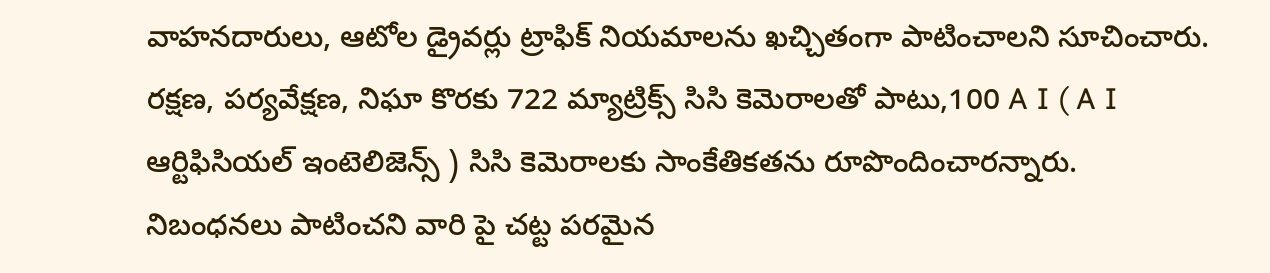వాహనదారులు, ఆటోల డ్రైవర్లు ట్రాఫిక్ నియమాలను ఖచ్చితంగా పాటించాలని సూచించారు. రక్షణ, పర్యవేక్షణ, నిఘా కొరకు 722 మ్యాట్రిక్స్ సిసి కెమెరాలతో పాటు,100 A I ( A I ఆర్టిఫిసియల్ ఇంటెలిజెన్స్ ) సిసి కెమెరాలకు సాంకేతికతను రూపొందించారన్నారు. నిబంధనలు పాటించని వారి పై చట్ట పరమైన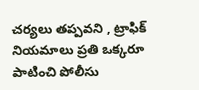చర్యలు తప్పవని , ట్రాఫిక్ నియమాలు ప్రతి ఒక్కరూ పాటించి పోలీసు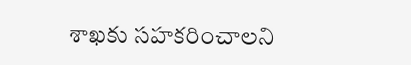శాఖకు సహకరించాలని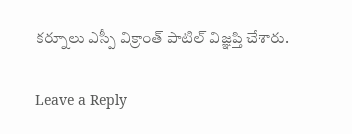కర్నూలు ఎస్పీ విక్రాంత్ పాటిల్ విజ్ఞప్తి చేశారు.

Leave a Reply